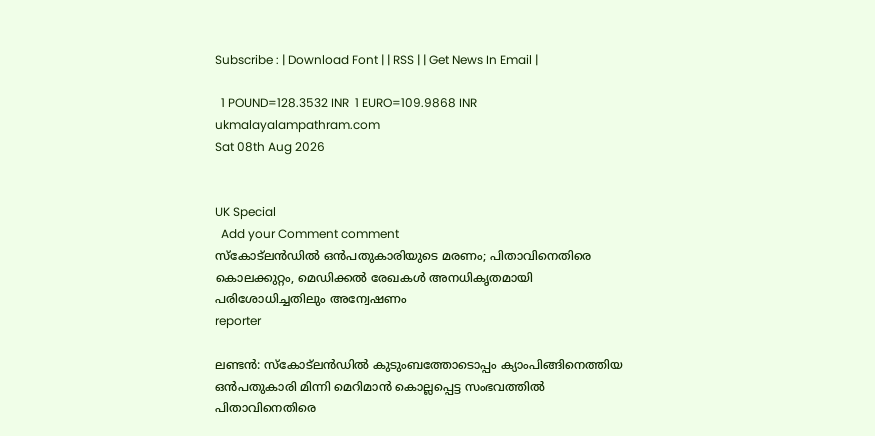Subscribe : | Download Font | | RSS | | Get News In Email |

  1 POUND=128.3532 INR  1 EURO=109.9868 INR
ukmalayalampathram.com
Sat 08th Aug 2026


UK Special
  Add your Comment comment
സ്‌കോട്ലന്‍ഡില്‍ ഒന്‍പതുകാരിയുടെ മരണം; പിതാവിനെതിരെ കൊലക്കുറ്റം, മെഡിക്കല്‍ രേഖകള്‍ അനധികൃതമായി പരിശോധിച്ചതിലും അന്വേഷണം
reporter

ലണ്ടന്‍: സ്‌കോട്ലന്‍ഡില്‍ കുടുംബത്തോടൊപ്പം ക്യാംപിങ്ങിനെത്തിയ ഒന്‍പതുകാരി മിന്നി മെറിമാന്‍ കൊല്ലപ്പെട്ട സംഭവത്തില്‍ പിതാവിനെതിരെ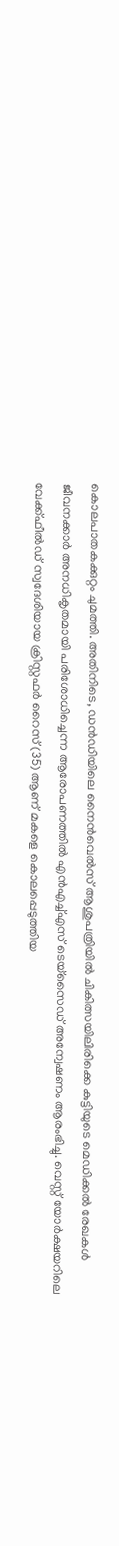കൊലപാതകക്കുറ്റം ചുമത്തി. അതിനിടെ, ഡന്‍ഡിയിലെ നൈന്‍വെല്‍സ് ആശുപത്രിയില്‍ ചികിത്സയിലിരിക്കെ കുട്ടിയുടെ മെഡിക്കല്‍ രേഖകള്‍ ജീവനക്കാര്‍ അനധികൃതമായി പരിശോധിച്ചെന്ന ആരോപണത്തില്‍ എന്‍എച്ച്എസ് ടെയ്സൈഡ് അന്വേഷണം ആരംഭിച്ചു. വെസ്റ്റ് യോര്‍ക്ഷയറിലെ വേക്ക്ഫീല്‍ഡ് സ്വദേശിയായ ക്രിസ്റ്റഫര്‍ റൈസ് (35) ആണ് മകളെ കൊലപ്പെടുത്തിയ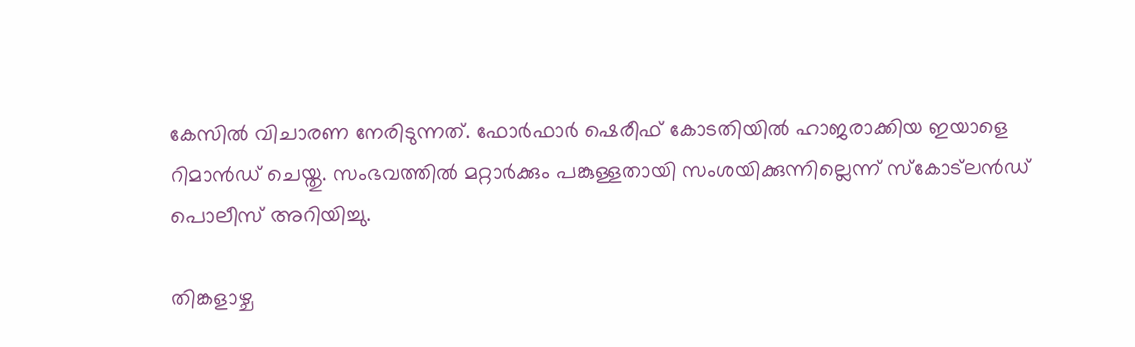കേസില്‍ വിചാരണ നേരിടുന്നത്. ഫോര്‍ഫാര്‍ ഷെരീഫ് കോടതിയില്‍ ഹാജരാക്കിയ ഇയാളെ റിമാന്‍ഡ് ചെയ്തു. സംഭവത്തില്‍ മറ്റാര്‍ക്കും പങ്കുള്ളതായി സംശയിക്കുന്നില്ലെന്ന് സ്‌കോട്ലന്‍ഡ് പൊലീസ് അറിയിച്ചു.

തിങ്കളാഴ്ച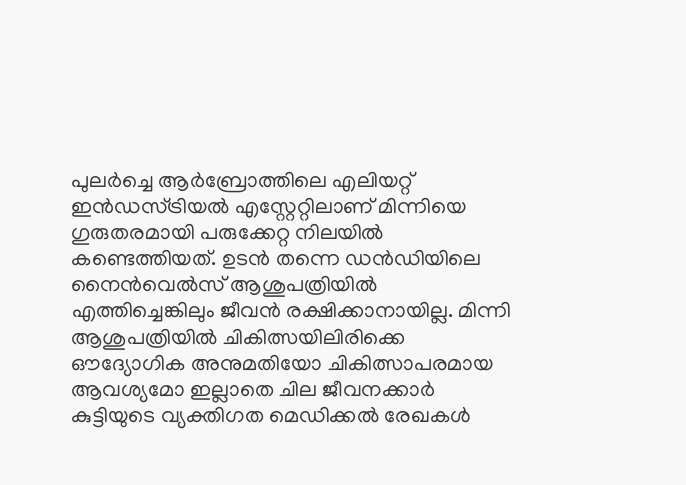പുലര്‍ച്ചെ ആര്‍ബ്രോത്തിലെ എലിയറ്റ് ഇന്‍ഡസ്ട്രിയല്‍ എസ്റ്റേറ്റിലാണ് മിന്നിയെ ഗുരുതരമായി പരുക്കേറ്റ നിലയില്‍ കണ്ടെത്തിയത്. ഉടന്‍ തന്നെ ഡന്‍ഡിയിലെ നൈന്‍വെല്‍സ് ആശുപത്രിയില്‍ എത്തിച്ചെങ്കിലും ജീവന്‍ രക്ഷിക്കാനായില്ല. മിന്നി ആശുപത്രിയില്‍ ചികിത്സയിലിരിക്കെ ഔദ്യോഗിക അനുമതിയോ ചികിത്സാപരമായ ആവശ്യമോ ഇല്ലാതെ ചില ജീവനക്കാര്‍ കുട്ടിയുടെ വ്യക്തിഗത മെഡിക്കല്‍ രേഖകള്‍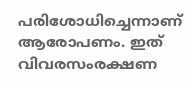പരിശോധിച്ചെന്നാണ് ആരോപണം. ഇത് വിവരസംരക്ഷണ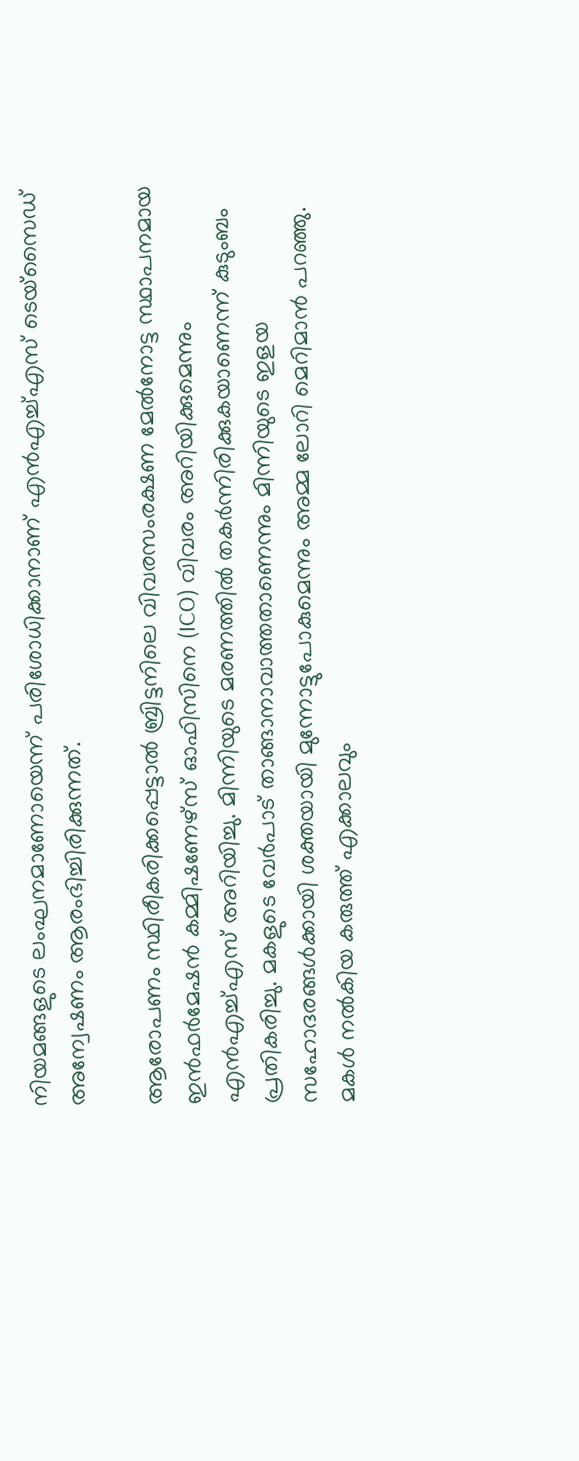നിയമങ്ങളുടെ ലംഘനമാണോയെന്ന് പരിശോധിക്കാനാണ് എന്‍എച്ച്എസ് ടെയ്സൈഡ് അന്വേഷണം ആരംഭിച്ചിരിക്കുന്നത്.

ആരോപണം സ്ഥിരീകരിക്കപ്പെട്ടാല്‍ ബ്രിട്ടനിലെ വിവരസംരക്ഷണ മേല്‍നോട്ട സ്ഥാപനമായ ഇന്‍ഫര്‍മേഷന്‍ കമ്മിഷണേഴ്‌സ് ഓഫിസിനെ (ICO) വിവരം അറിയിക്കുമെന്നും എന്‍എച്ച്എസ് അറിയിച്ചു. മിന്നിയുടെ മരണത്തില്‍ തകര്‍ന്നിരിക്കുകയാണെന്ന് കുടുംബം പ്രതികരിച്ചു. മകളുടെ വേര്‍പാട് താങ്ങാനാവാത്തതാണെന്നും മിന്നിയുടെ ഇളയ സഹോദരങ്ങള്‍ക്കായി ശക്തയായി മുന്നോട്ടുപോകുമെന്നും അമ്മ ലോറി മെറിമാന്‍ പറഞ്ഞു. മകള്‍ നല്‍കിയ കരുത്ത് എക്കാലവും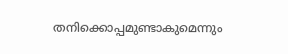തനിക്കൊപ്പമുണ്ടാകുമെന്നും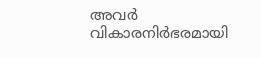അവര്‍ വികാരനിര്‍ഭരമായി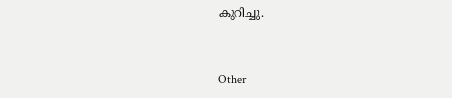കുറിച്ചു.


Other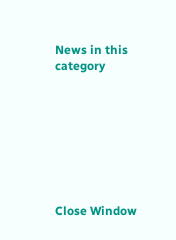News in this category








Close Window